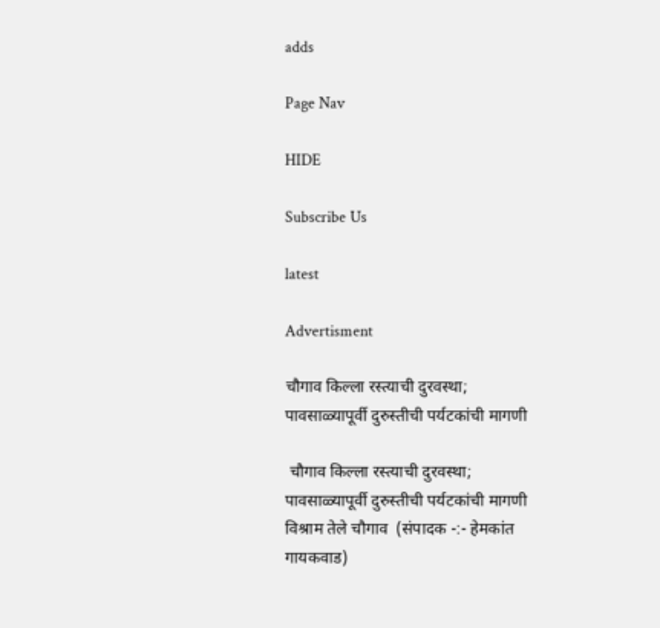adds

Page Nav

HIDE

Subscribe Us

latest

Advertisment

चौगाव किल्ला रस्त्याची दुरवस्था; पावसाळ्यापूर्वी दुरुस्तीची पर्यटकांची मागणी

 चौगाव किल्ला रस्त्याची दुरवस्था; पावसाळ्यापूर्वी दुरुस्तीची पर्यटकांची मागणी  विश्राम तेले चौगाव  (संपादक -:- हेमकांत गायकवाड)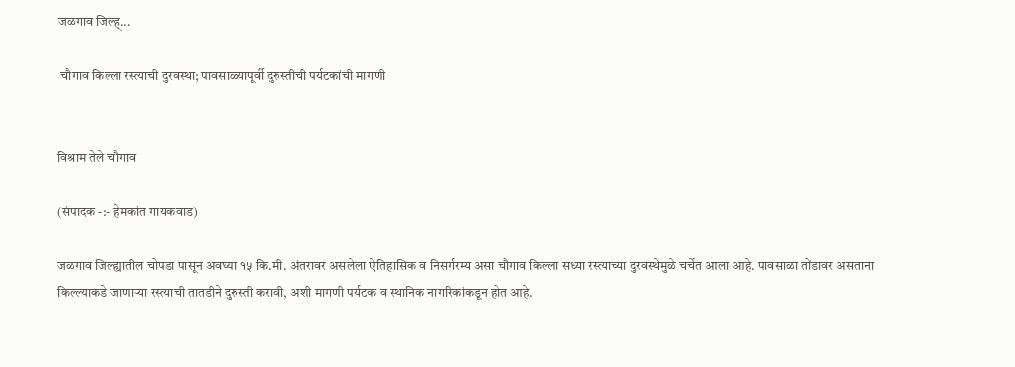जळगाव जिल्ह्...

 चौगाव किल्ला रस्त्याची दुरवस्था; पावसाळ्यापूर्वी दुरुस्तीची पर्यटकांची मागणी


विश्राम तेले चौगाव

(संपादक -:- हेमकांत गायकवाड)

जळगाव जिल्ह्यातील चोपडा पासून अवघ्या १५ कि.मी. अंतरावर असलेला ऐतिहासिक व निसर्गरम्य असा चौगाव किल्ला सध्या रस्त्याच्या दुरवस्थेमुळे चर्चेत आला आहे. पावसाळा तोंडावर असताना किल्ल्याकडे जाणाऱ्या रस्त्याची तातडीने दुरुस्ती करावी, अशी मागणी पर्यटक व स्थानिक नागरिकांकडून होत आहे.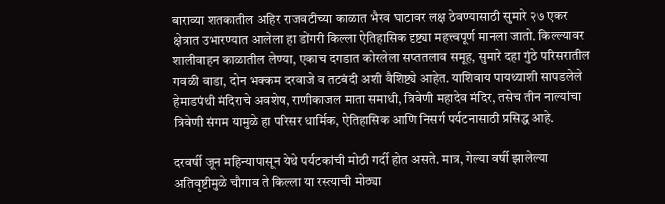बाराव्या शतकातील अहिर राजवटीच्या काळात भैरव घाटावर लक्ष ठेवण्यासाठी सुमारे २७ एकर क्षेत्रात उभारण्यात आलेला हा डोंगरी किल्ला ऐतिहासिक दृष्ट्या महत्त्वपूर्ण मानला जातो. किल्ल्यावर शालीवाहन काळातील लेण्या, एकाच दगडात कोरलेला सप्ततलाव समूह, सुमारे दहा गुंठे परिसरातील गवळी वाडा, दोन भक्कम दरवाजे व तटबंदी अशी वैशिष्ट्ये आहेत. याशिवाय पायथ्याशी सापडलेले हेमाडपंथी मंदिराचे अवशेष, राणीकाजल माता समाधी, त्रिवेणी महादेव मंदिर, तसेच तीन नाल्यांचा त्रिवेणी संगम यामुळे हा परिसर धार्मिक, ऐतिहासिक आणि निसर्ग पर्यटनासाठी प्रसिद्ध आहे.

दरवर्षी जून महिन्यापासून येथे पर्यटकांची मोठी गर्दी होत असते. मात्र, गेल्या वर्षी झालेल्या अतिवृष्टीमुळे चौगाव ते किल्ला या रस्त्याची मोठ्या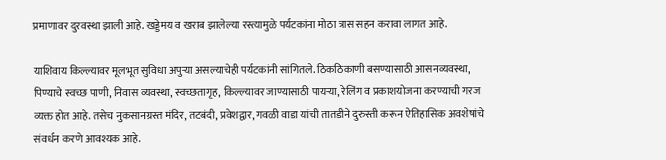प्रमाणावर दुरवस्था झाली आहे. खड्डेमय व खराब झालेल्या रस्त्यामुळे पर्यटकांना मोठा त्रास सहन करावा लागत आहे.

याशिवाय किल्ल्यावर मूलभूत सुविधा अपुऱ्या असल्याचेही पर्यटकांनी सांगितले. ठिकठिकाणी बसण्यासाठी आसनव्यवस्था, पिण्याचे स्वच्छ पाणी, निवास व्यवस्था, स्वच्छतागृह, किल्ल्यावर जाण्यासाठी पायऱ्या, रेलिंग व प्रकाशयोजना करण्याची गरज व्यक्त होत आहे. तसेच नुकसानग्रस्त मंदिर, तटबंदी, प्रवेशद्वार, गवळी वाडा यांची तातडीने दुरुस्ती करून ऐतिहासिक अवशेषांचे संवर्धन करणे आवश्यक आहे.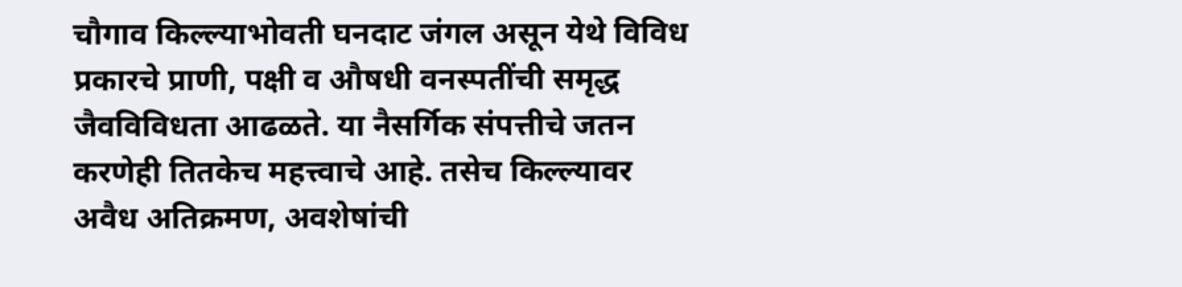चौगाव किल्ल्याभोवती घनदाट जंगल असून येथे विविध प्रकारचे प्राणी, पक्षी व औषधी वनस्पतींची समृद्ध जैवविविधता आढळते. या नैसर्गिक संपत्तीचे जतन करणेही तितकेच महत्त्वाचे आहे. तसेच किल्ल्यावर अवैध अतिक्रमण, अवशेषांची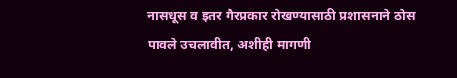नासधूस व इतर गैरप्रकार रोखण्यासाठी प्रशासनाने ठोस पावले उचलावीत, अशीही मागणी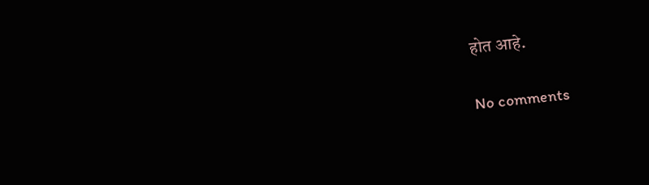होत आहे.

No comments